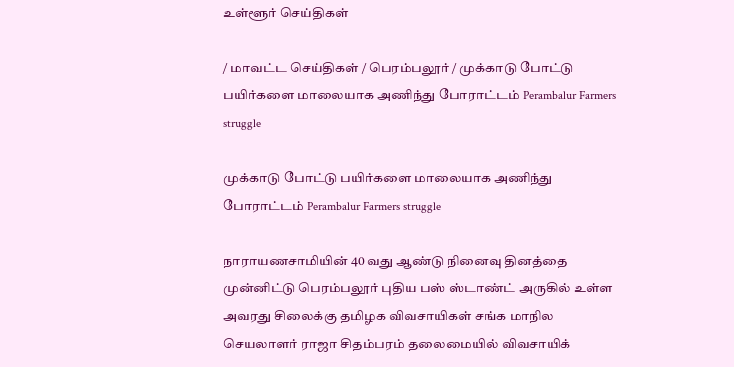உள்ளூர் செய்திகள்

/ மாவட்ட செய்திகள் / பெரம்பலூர் / முக்காடு போட்டு பயிர்களை மாலையாக அணிந்து போராட்டம் Perambalur Farmers struggle

முக்காடு போட்டு பயிர்களை மாலையாக அணிந்து போராட்டம் Perambalur Farmers struggle

நாராயணசாமியின் 40 வது ஆண்டு நினைவு தினத்தை முன்னிட்டு பெரம்பலூர் புதிய பஸ் ஸ்டாண்ட் அருகில் உள்ள அவரது சிலைக்கு தமிழக விவசாயிகள் சங்க மாநில செயலாளர் ராஜா சிதம்பரம் தலைமையில் விவசாயிக்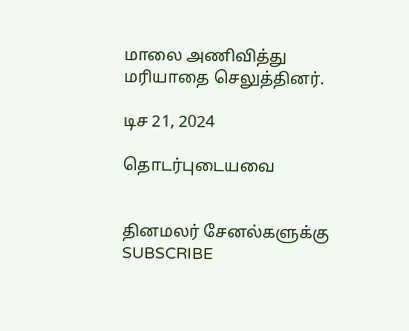மாலை அணிவித்து மரியாதை செலுத்தினர்.

டிச 21, 2024

தொடர்புடையவை


தினமலர் சேனல்களுக்கு SUBSCRIBE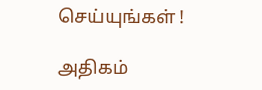செய்யுங்கள் !

அதிகம்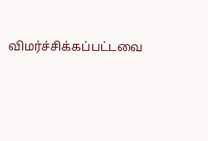விமர்ச்சிக்கப்பட்டவை